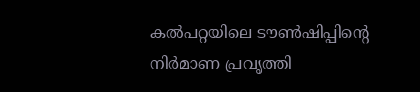കൽപറ്റയിലെ ടൗൺഷിപ്പിന്റെ നിർമാണ പ്രവൃത്തി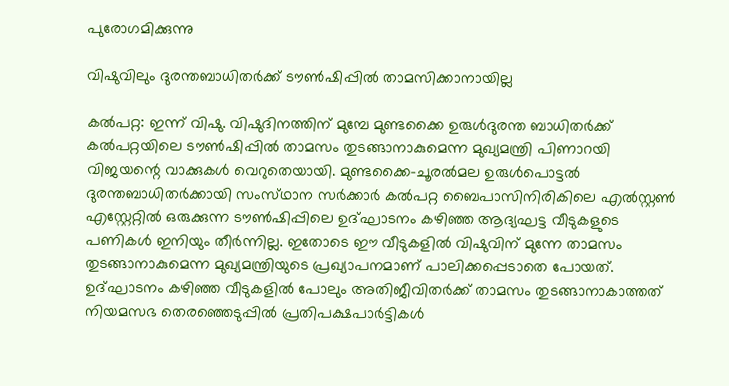പുരോഗമിക്കുന്നു

വിഷുവിലും ദുരന്തബാധിതർക്ക് ടൗൺഷിപ്പിൽ താമസിക്കാനായില്ല

കൽപറ്റ: ഇന്ന് വിഷു. വിഷുദിനത്തിന് മുമ്പേ മുണ്ടക്കൈ ഉരുൾദുരന്ത ബാധിതർക്ക് കൽപറ്റയിലെ ടൗൺഷിപ്പിൽ താമസം തുടങ്ങാനാകുമെന്ന മുഖ്യമന്ത്രി പിണാറയി വിജയന്റെ വാക്കുകൾ വെറുതെയായി. മുണ്ടക്കൈ-ചൂരൽമല ഉരുൾപൊട്ടൽ ദുരന്തബാധിതർക്കായി സംസ്‌ഥാന സർക്കാർ കൽപറ്റ ബൈപാസിനിരികിലെ എൽസ്റ്റൺ എസ്റ്റേറ്റിൽ ഒരുക്കുന്ന ടൗൺഷിപ്പിലെ ഉദ്ഘാടനം കഴിഞ്ഞ ആദ്യഘട്ട വീടുകളുടെ പണികൾ ഇനിയും തീർന്നില്ല. ഇതോടെ ഈ വീടുകളിൽ വിഷുവിന് മുന്നേ താമസം തുടങ്ങാനാകുമെന്ന മുഖ്യമന്ത്രിയുടെ പ്രഖ്യാപനമാണ് പാലിക്കപ്പെടാതെ പോയത്. ഉദ്ഘാടനം കഴിഞ്ഞ വീടുകളിൽ പോലും അതിജീവിതർക്ക് താമസം തുടങ്ങാനാകാത്തത് നിയമസഭ തെരഞ്ഞെടുപ്പിൽ പ്രതിപക്ഷപാർട്ടികൾ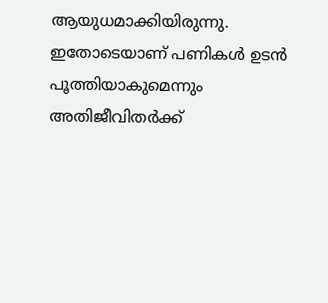ആയുധമാക്കിയിരുന്നു. ഇതോടെയാണ് പണികൾ ഉടൻ പൂത്തിയാകുമെന്നും അതിജീവിതർക്ക്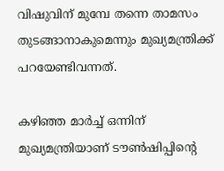വിഷുവിന് മുമ്പേ തന്നെ താമസം തുടങ്ങാനാകുമെന്നും മുഖ്യമന്ത്രിക്ക് പറയേണ്ടിവന്നത്.

കഴിഞ്ഞ മാർച്ച് ഒന്നിന് മുഖ്യമന്ത്രിയാണ് ടൗൺഷിപ്പിന്റെ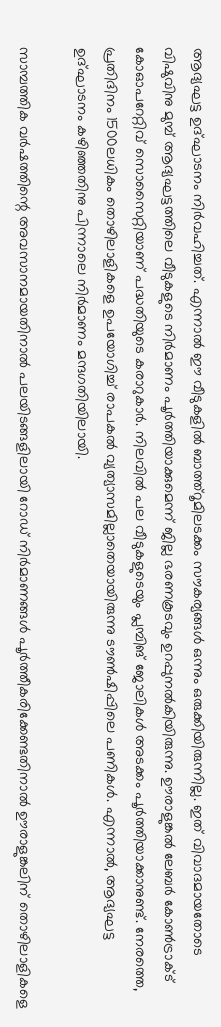ആദ്യഘട്ട ഉദ്ഘാടനം നിർവഹിച്ചത്. എന്നാൽ ഈ വീടുകളിൽ ബാത്ത്റൂമിലടക്കം സൗകര്യങ്ങൾ ഒന്നും ഒരുക്കിയിരുന്നില്ല. ഇത് വിവാദമായതോടെ വിഷുവിനു മുമ്പ് ആദ്യഘട്ടത്തിലെ വീടുകളുടെ നിർമാണം പൂർത്തിയാക്കുമെന്ന് ജില്ല ഭരണകൂടവും ഉറപ്പുനൽകിയിരുന്നു. ഊരാളുങ്കൽ ലേബർ കോൺട്രാക്ട് കോഓപറേറ്റിവ് സൊസൈറ്റിയാണ് പദ്ധതിയുടെ കരാറുകാർ. നിലവിൽ പല വീടുകളുടെയും പ്ലമ്പിങ് ജോലികൾ അടക്കം പൂർത്തിയാക്കാനുണ്ട്. നേരത്തെ, പ്രതിദിനം 1500ലധികം തൊഴിലാളികളെ ഉപയോഗിച്ച് രാപകൽ വ്യത്യാസമില്ലാതെയായിരുന്നു ടൗൺഷിപ്പിലെ പണികൾ. എന്നാൽ, ആദ്യഘട്ട ഉദ്ഘാടനം കഴിഞ്ഞതിനു പിന്നാലെ നിർമാണം മന്ദഗതിയിലായി.

സാമ്പത്തിക വർഷത്തിന്റെ അവസാനമായതിനാൽ പലയിടങ്ങളിലായി റോഡ് നിർമാണങ്ങൾ പൂർത്തീകരിക്കേണ്ടതിനാൽ ഊരാളുങ്കലിന് തൊഴിലാളികളെ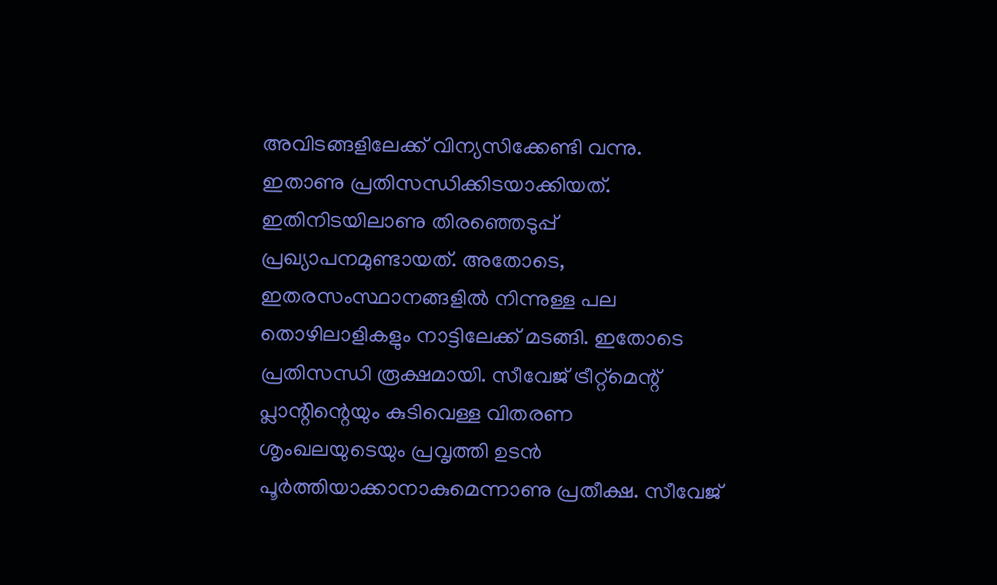അവിടങ്ങളിലേക്ക് വിന്യസിക്കേണ്ടി വന്നു. ഇതാണു പ്രതിസന്ധിക്കിടയാക്കിയത്. ഇതിനിടയിലാണു തിരഞ്ഞെടുപ്പ് പ്രഖ്യാപനമുണ്ടായത്. അതോടെ, ഇതരസംസ്ഥാനങ്ങളിൽ നിന്നുള്ള പല തൊഴിലാളികളും നാട്ടിലേക്ക് മടങ്ങി. ഇതോടെ പ്രതിസന്ധി രൂക്ഷമായി. സീവേജ് ട്രീറ്റ്മെന്റ് പ്ലാന്റിന്റെയും കുടിവെള്ള വിതരണ ശൃംഖലയുടെയും പ്രവൃത്തി ഉടൻ പൂർത്തിയാക്കാനാകുമെന്നാണു പ്രതീക്ഷ. സീവേജ്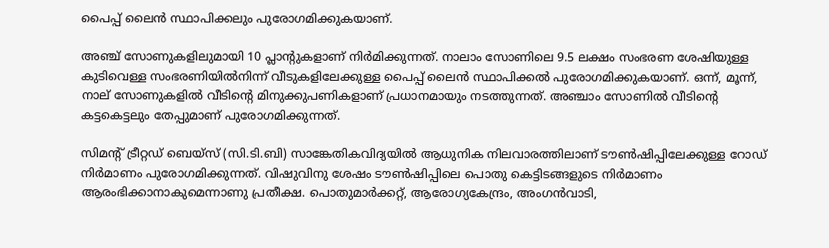പൈപ്പ് ലൈൻ സ്ഥ‌ാപിക്കലും പുരോഗമിക്കുകയാണ്.

അഞ്ച് സോണുകളിലുമായി 10 പ്ലാന്റുകളാണ് നിർമിക്കുന്നത്. നാലാം സോണിലെ 9.5 ലക്ഷം സംഭരണ ശേഷിയുള്ള കുടിവെള്ള സംഭരണിയിൽനിന്ന് വീടുകളിലേക്കുള്ള പൈപ്പ് ലൈൻ സ്ഥാപിക്കൽ പുരോഗമിക്കുകയാണ്. ഒന്ന്, മൂന്ന്, നാല് സോണുകളിൽ വീടിന്റെ മിനുക്കുപണികളാണ് പ്രധാനമായും നടത്തുന്നത്. അഞ്ചാം സോണിൽ വീടിന്റെ കട്ടകെട്ടലും തേപ്പുമാണ് പുരോഗമിക്കുന്നത്.

സിമന്റ് ട്രീറ്റഡ് ബെയ്‌സ് (സി.ടി.ബി) സാങ്കേതികവിദ്യയിൽ ആധുനിക നിലവാരത്തിലാണ് ടൗൺഷിപ്പിലേക്കുള്ള റോഡ് നിർമാണം പുരോഗമിക്കുന്നത്. വിഷുവിനു ശേഷം ടൗൺഷിപ്പിലെ പൊതു കെട്ടിടങ്ങളുടെ നിർമാണം ആരംഭിക്കാനാകുമെന്നാണു പ്രതീക്ഷ. പൊതുമാർക്കറ്റ്, ആരോഗ്യകേന്ദ്രം, അംഗൻവാടി,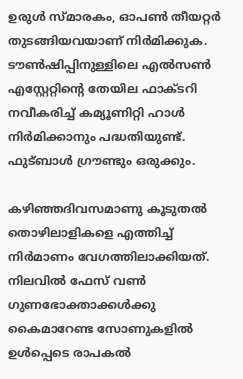ഉരുൾ സ്മ‌ാരകം, ഓപൺ തീയറ്റർ തുടങ്ങിയവയാണ് നിർമിക്കുക. ടൗൺഷിപ്പിനുള്ളിലെ എൽസൺ എ‌സ്റ്റേറ്റിന്റെ തേയില ഫാക്ടറി നവീകരിച്ച് കമ്യൂണിറ്റി ഹാൾ നിർമിക്കാനും പദ്ധതിയുണ്ട്. ഫുട്ബാൾ ഗ്രൗണ്ടും ഒരുക്കും.

കഴിഞ്ഞദിവസമാണു കൂടുതൽ തൊഴിലാളികളെ എത്തിച്ച് നിർമാണം വേഗത്തിലാക്കിയത്. നിലവിൽ ഫേസ് വൺ ഗുണഭോക്താക്കൾക്കു കൈമാറേണ്ട സോണുകളിൽ ഉൾപ്പെടെ രാപകൽ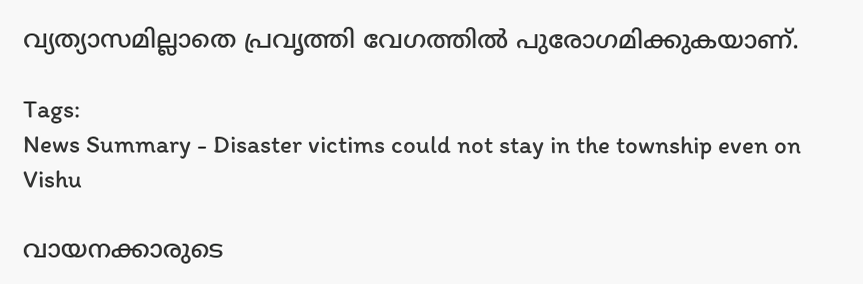വ്യത്യാസമില്ലാതെ പ്രവൃത്തി വേഗത്തിൽ പുരോഗമിക്കുകയാണ്.

Tags:
News Summary - Disaster victims could not stay in the township even on Vishu

വായനക്കാരുടെ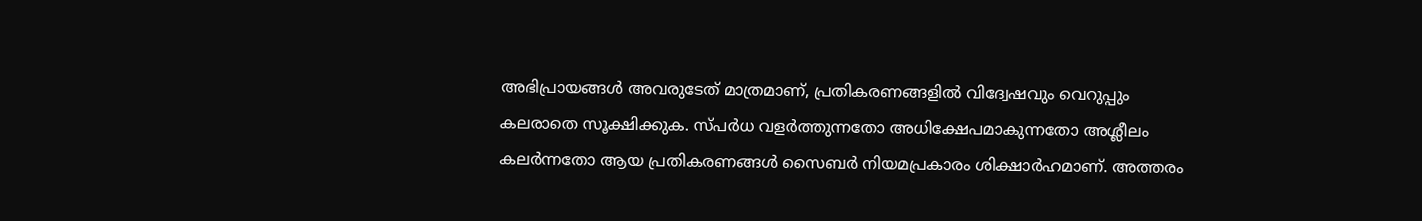അഭിപ്രായങ്ങള്‍ അവരുടേത് മാത്രമാണ്, പ്രതികരണങ്ങളിൽ വിദ്വേഷവും വെറുപ്പും കലരാതെ സൂക്ഷിക്കുക. സ്പർധ വളർത്തുന്നതോ അധിക്ഷേപമാകുന്നതോ അശ്ലീലം കലർന്നതോ ആയ പ്രതികരണങ്ങൾ സൈബർ നിയമപ്രകാരം ശിക്ഷാർഹമാണ്. അത്തരം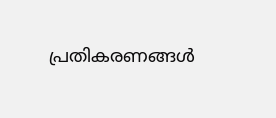പ്രതികരണങ്ങൾ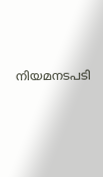നിയമനടപടി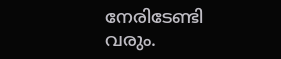നേരിടേണ്ടി വരും.